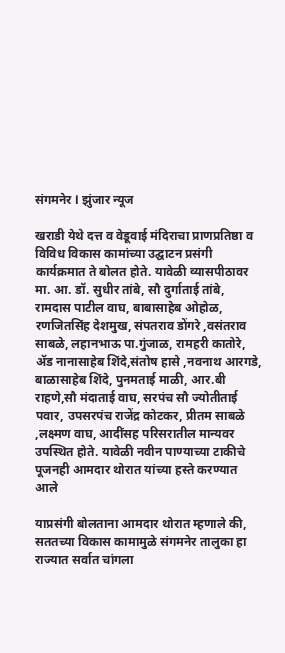संगमनेर l झुंजार न्यूज

खराडी येथे दत्त व वेडूवाई मंदिराचा प्राणप्रतिष्ठा व विविध विकास कामांच्या उद्घाटन प्रसंगी कार्यक्रमात ते बोलत होते. यावेळी व्यासपीठावर मा. आ. डॉ. सुधीर तांबे, सौ दुर्गाताई तांबे, रामदास पाटील वाघ, बाबासाहेब ओहोळ, रणजितसिंह देशमुख, संपतराव डोंगरे ,वसंतराव साबळे, लहानभाऊ पा.गुंजाळ, रामहरी कातोरे, ॲड नानासाहेब शिंदे,संतोष हासे ,नवनाथ आरगडे, बाळासाहेब शिंदे, पुनमताई माळी, आर.बी राहणे,सौ मंदाताई वाघ, सरपंच सौ ज्योतीताई पवार, उपसरपंच राजेंद्र कोटकर, प्रीतम साबळे ,लक्ष्मण वाघ, आदींसह परिसरातील मान्यवर उपस्थित होते. यावेळी नवीन पाण्याच्या टाकीचे पूजनही आमदार थोरात यांच्या हस्ते करण्यात आले

याप्रसंगी बोलताना आमदार थोरात म्हणाले की, सततच्या विकास कामामुळे संगमनेर तालुका हा राज्यात सर्वात चांगला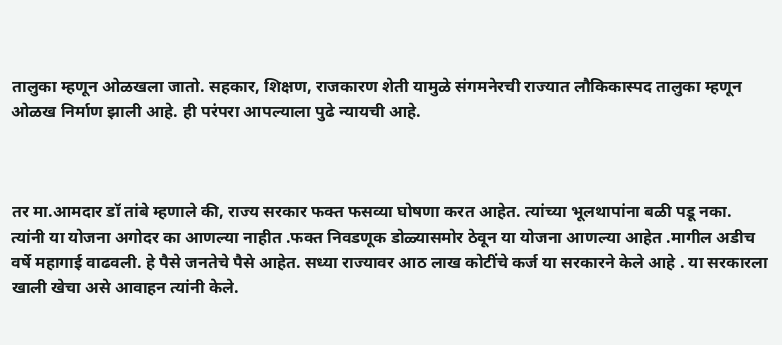तालुका म्हणून ओळखला जातो. सहकार, शिक्षण, राजकारण शेती यामुळे संगमनेरची राज्यात लौकिकास्पद तालुका म्हणून ओळख निर्माण झाली आहे. ही परंपरा आपल्याला पुढे न्यायची आहे.



तर मा.आमदार डॉ तांबे म्हणाले की, राज्य सरकार फक्त फसव्या घोषणा करत आहेत. त्यांच्या भूलथापांना बळी पडू नका. त्यांनी या योजना अगोदर का आणल्या नाहीत .फक्त निवडणूक डोळ्यासमोर ठेवून या योजना आणल्या आहेत .मागील अडीच वर्षे महागाई वाढवली. हे पैसे जनतेचे पैसे आहेत. सध्या राज्यावर आठ लाख कोटींचे कर्ज या सरकारने केले आहे . या सरकारला खाली खेचा असे आवाहन त्यांनी केले.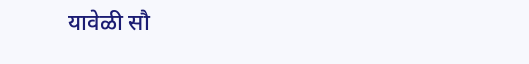यावेळी सौ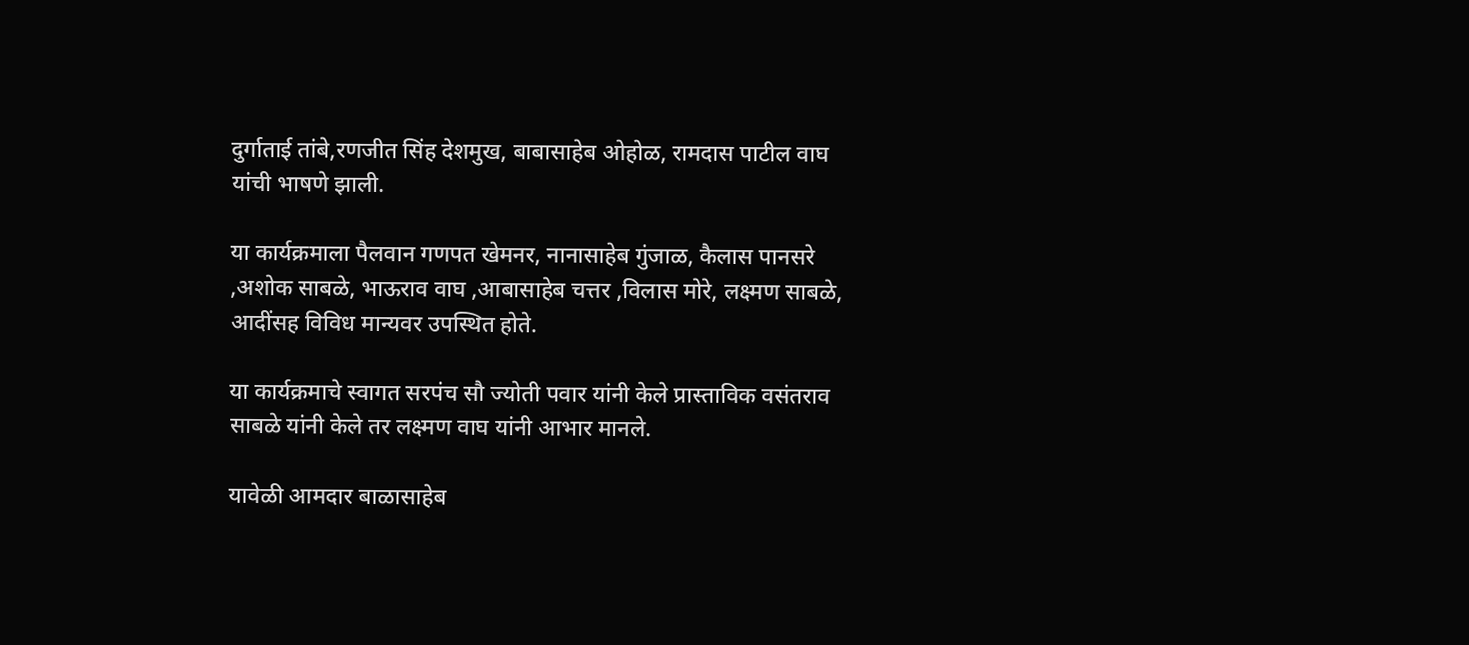दुर्गाताई तांबे,रणजीत सिंह देशमुख, बाबासाहेब ओहोळ, रामदास पाटील वाघ यांची भाषणे झाली.

या कार्यक्रमाला पैलवान गणपत खेमनर, नानासाहेब गुंजाळ, कैलास पानसरे ,अशोक साबळे, भाऊराव वाघ ,आबासाहेब चत्तर ,विलास मोरे, लक्ष्मण साबळे, आदींसह विविध मान्यवर उपस्थित होते.

या कार्यक्रमाचे स्वागत सरपंच सौ ज्योती पवार यांनी केले प्रास्ताविक वसंतराव साबळे यांनी केले तर लक्ष्मण वाघ यांनी आभार मानले.

यावेळी आमदार बाळासाहेब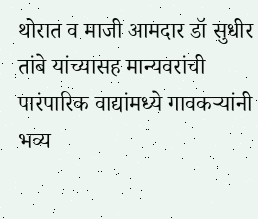थोरात व माजी आमदार डॉ सुधीर तांबे यांच्यासह मान्यवरांची पारंपारिक वाद्यांमध्ये गावकऱ्यांनी भव्य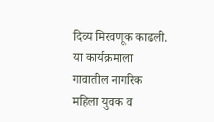दिव्य मिरवणूक काढली. या कार्यक्रमाला गावातील नागरिक महिला युवक व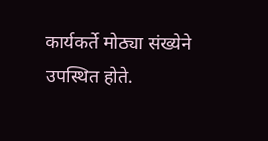कार्यकर्ते मोठ्या संख्येने उपस्थित होते.